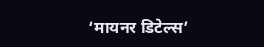‘मायनर डिटेल्स’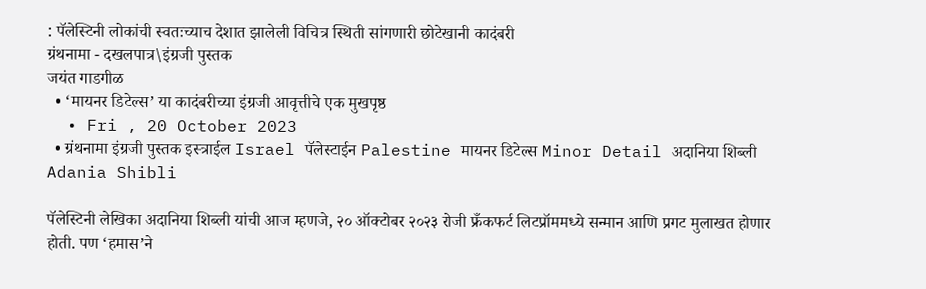: पॅलेस्टिनी लोकांची स्वतःच्याच देशात झालेली विचित्र स्थिती सांगणारी छोटेखानी कादंबरी
ग्रंथनामा - दखलपात्र\इंग्रजी पुस्तक
जयंत गाडगीळ
  • ‘मायनर डिटेल्स’ या कादंबरीच्या इंग्रजी आवृत्तीचे एक मुखपृष्ठ
  • Fri , 20 October 2023
  • ग्रंथनामा इंग्रजी पुस्तक इस्त्राईल Israel पॅलेस्टाईन Palestine मायनर डिटेल्स Minor Detail अदानिया शिब्ली Adania Shibli

पॅलेस्टिनी लेखिका अदानिया शिब्ली यांची आज म्हणजे, २० ऑक्टोबर २०२३ रोजी फ्रँकफर्ट लिटप्रॉममध्ये सन्मान आणि प्रगट मुलाखत होणार होती. पण ‘हमास’ने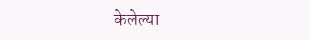केलेल्या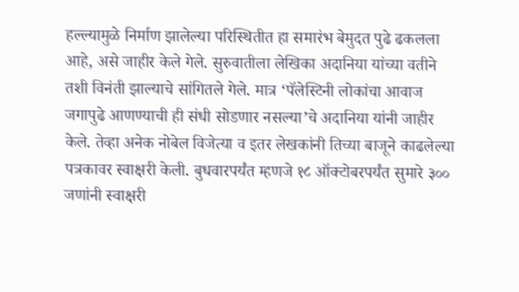हल्ल्यामुळे निर्माण झालेल्या परिस्थितीत हा समारंभ बेमुदत पुढे ढकलला आहे, असे जाहीर केले गेले. सुरुवातीला लेखिका अदानिया यांच्या वतीने तशी विनंती झाल्याचे सांगितले गेले. मात्र ‘पॅलेस्टिनी लोकांचा आवाज जगापुढे आणण्याची ही संधी सोडणार नसल्या’चे अदानिया यांनी जाहीर केले. तेव्हा अनेक नोबेल विजेत्या व इतर लेखकांनी तिच्या बाजूने काढलेल्या पत्रकावर स्वाक्षरी केली. बुधवारपर्यंत म्हणजे १८ ऑक्टोबरपर्यंत सुमारे ३०० जणांनी स्वाक्षरी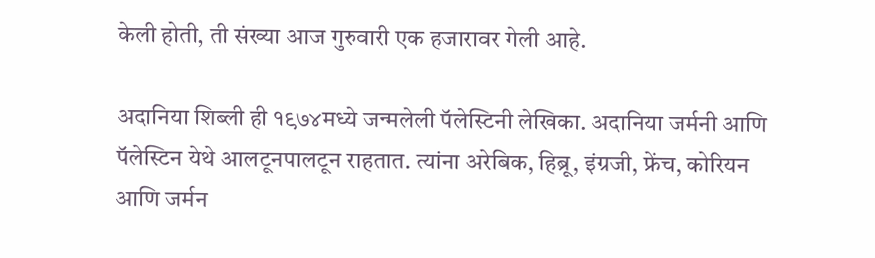केली होती, ती संख्या आज गुरुवारी एक हजारावर गेली आहे.

अदानिया शिब्ली ही १९७४मध्ये जन्मलेली पॅलेस्टिनी लेखिका. अदानिया जर्मनी आणि पॅलेस्टिन येथे आलटूनपालटून राहतात. त्यांना अरेबिक, हिब्रू, इंग्रजी, फ्रेंच, कोरियन आणि जर्मन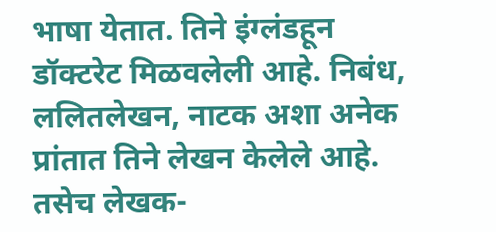भाषा येतात. तिने इंग्लंडहून डॉक्टरेट मिळवलेली आहे. निबंध, ललितलेखन, नाटक अशा अनेक प्रांतात तिने लेखन केलेले आहे. तसेच लेखक-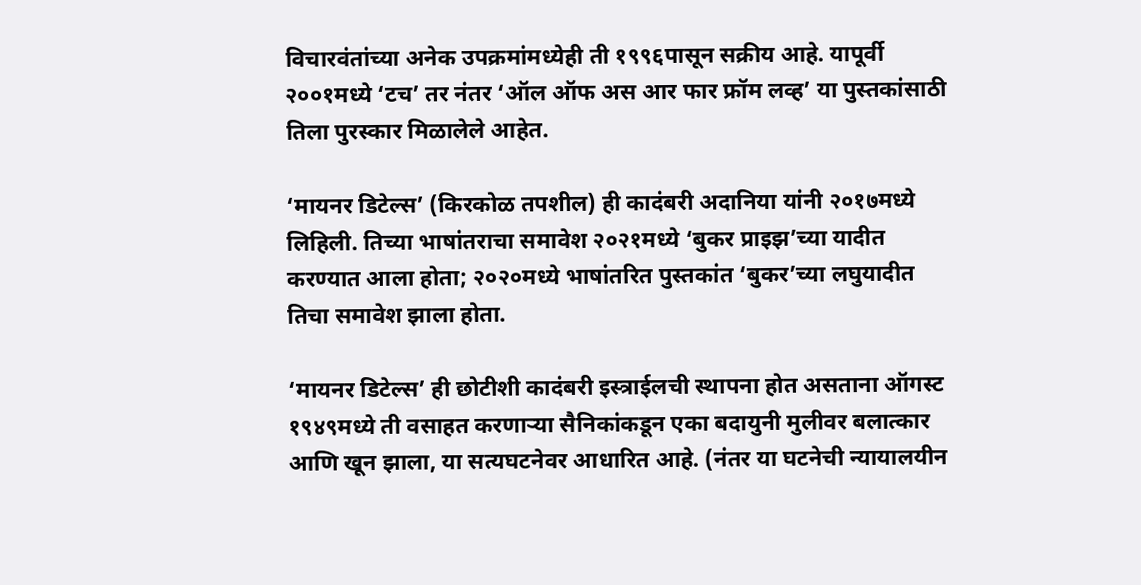विचारवंतांच्या अनेक उपक्रमांमध्येही ती १९९६पासून सक्रीय आहे. यापूर्वी २००१मध्ये ‘टच’ तर नंतर ‘ऑल ऑफ अस आर फार फ्रॉम लव्ह’ या पुस्तकांसाठी तिला पुरस्कार मिळालेले आहेत.

‘मायनर डिटेल्स’ (किरकोळ तपशील) ही कादंबरी अदानिया यांनी २०१७मध्ये लिहिली. तिच्या भाषांतराचा समावेश २०२१मध्ये ‘बुकर प्राइझ’च्या यादीत करण्यात आला होता; २०२०मध्ये भाषांतरित पुस्तकांत ‘बुकर’च्या लघुयादीत तिचा समावेश झाला होता.

‘मायनर डिटेल्स’ ही छोटीशी कादंबरी इस्त्राईलची स्थापना होत असताना ऑगस्ट १९४९मध्ये ती वसाहत करणाऱ्या सैनिकांकडून एका बदायुनी मुलीवर बलात्कार आणि खून झाला, या सत्यघटनेवर आधारित आहे. (नंतर या घटनेची न्यायालयीन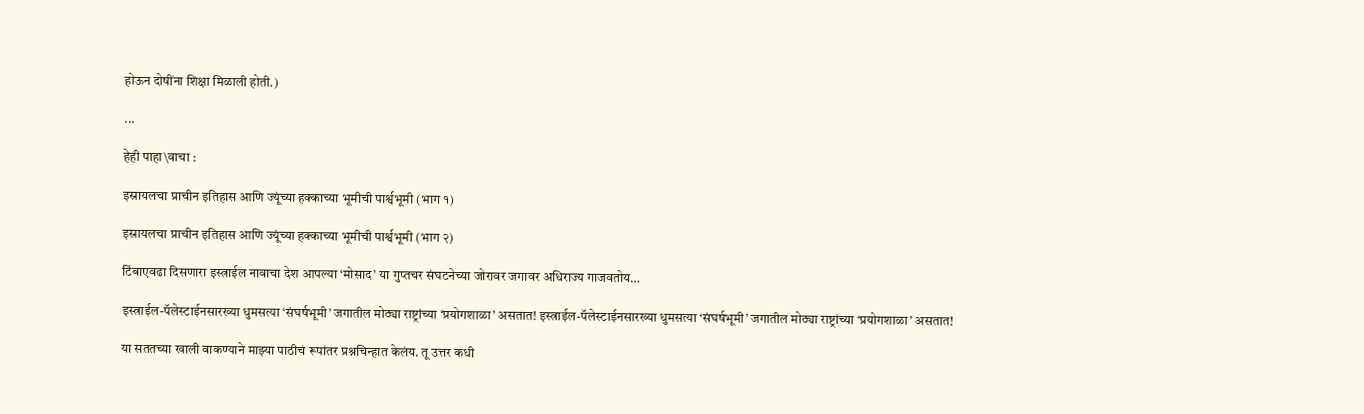होऊन दोषींना शिक्षा मिळाली होती.)

...

हेही पाहा\वाचा :

इस्रायलचा प्राचीन इतिहास आणि ज्यूंच्या हक्काच्या भूमीची पार्श्वभूमी (भाग १)

इस्रायलचा प्राचीन इतिहास आणि ज्यूंच्या हक्काच्या भूमीची पार्श्वभूमी (भाग २)

टिंबाएवढा दिसणारा इस्त्राईल नावाचा देश आपल्या ‘मोसाद’ या गुप्तचर संघटनेच्या जोरावर जगावर अधिराज्य गाजवतोय…

इस्त्राईल-पॅलेस्टाईनसारख्या धुमसत्या ‘संघर्षभूमी’ जगातील मोठ्या राष्ट्रांच्या ‘प्रयोगशाळा’ असतात! इस्त्राईल-पॅलेस्टाईनसारख्या धुमसत्या ‘संघर्षभूमी’ जगातील मोठ्या राष्ट्रांच्या ‘प्रयोगशाळा’ असतात!

या सततच्या खाली वाकण्याने माझ्या पाठीचं रूपांतर प्रश्नचिन्हात केलंय. तू उत्तर कधी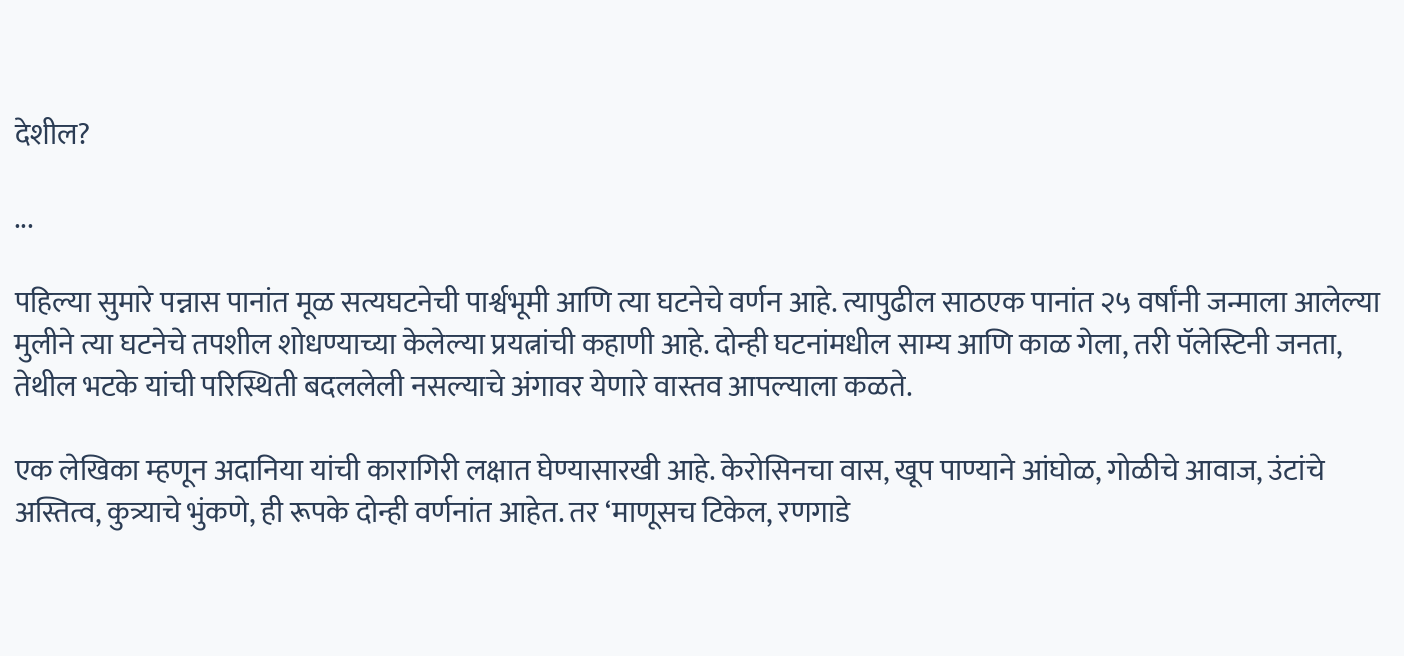देशील?

...

पहिल्या सुमारे पन्नास पानांत मूळ सत्यघटनेची पार्श्वभूमी आणि त्या घटनेचे वर्णन आहे. त्यापुढील साठएक पानांत २५ वर्षांनी जन्माला आलेल्या मुलीने त्या घटनेचे तपशील शोधण्याच्या केलेल्या प्रयत्नांची कहाणी आहे. दोन्ही घटनांमधील साम्य आणि काळ गेला, तरी पॅलेस्टिनी जनता, तेथील भटके यांची परिस्थिती बदललेली नसल्याचे अंगावर येणारे वास्तव आपल्याला कळते.

एक लेखिका म्हणून अदानिया यांची कारागिरी लक्षात घेण्यासारखी आहे. केरोसिनचा वास, खूप पाण्याने आंघोळ, गोळीचे आवाज, उंटांचे अस्तित्व, कुत्र्याचे भुंकणे, ही रूपके दोन्ही वर्णनांत आहेत. तर ‘माणूसच टिकेल, रणगाडे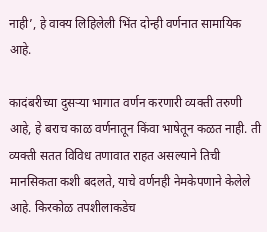नाही’, हे वाक्य लिहिलेली भिंत दोन्ही वर्णनात सामायिक आहे.

कादंबरीच्या दुसऱ्या भागात वर्णन करणारी व्यक्ती तरुणी आहे, हे बराच काळ वर्णनातून किंवा भाषेतून कळत नाही. ती व्यक्ती सतत विविध तणावात राहत असल्याने तिची मानसिकता कशी बदलते, याचे वर्णनही नेमकेपणाने केलेले आहे. किरकोळ तपशीलाकडेच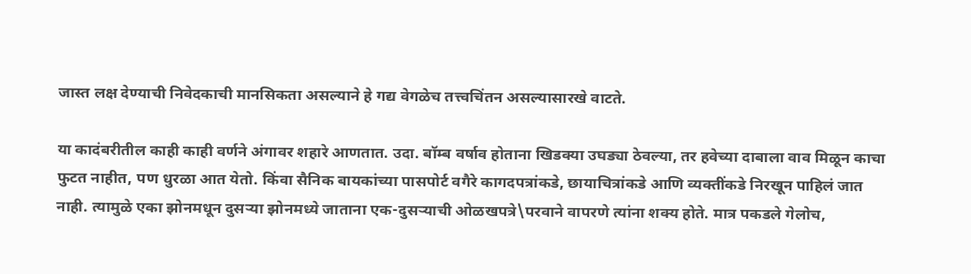जास्त लक्ष देण्याची निवेदकाची मानसिकता असल्याने हे गद्य वेगळेच तत्त्वचिंतन असल्यासारखे वाटते.

या कादंबरीतील काही काही वर्णने अंगावर शहारे आणतात. उदा. बॉम्ब वर्षाव होताना खिडक्या उघड्या ठेवल्या, तर हवेच्या दाबाला वाव मिळून काचा फुटत नाहीत, पण धुरळा आत येतो. किंवा सैनिक बायकांच्या पासपोर्ट वगैरे कागदपत्रांकडे, छायाचित्रांकडे आणि व्यक्तींकडे निरखून पाहिलं जात नाही. त्यामुळे एका झोनमधून दुसऱ्या झोनमध्ये जाताना एक-दुसऱ्याची ओळखपत्रे\परवाने वापरणे त्यांना शक्य होते. मात्र पकडले गेलोच,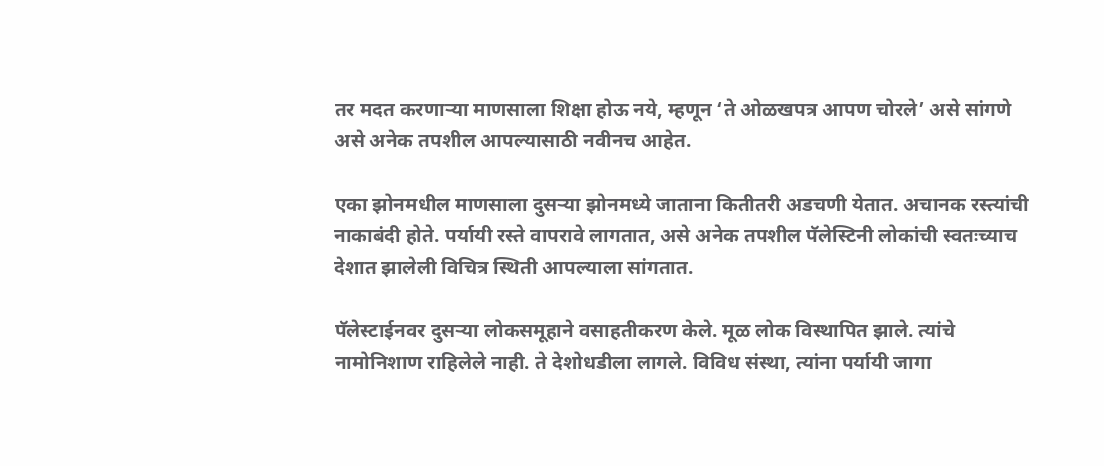तर मदत करणाऱ्या माणसाला शिक्षा होऊ नये, म्हणून ‘ते ओळखपत्र आपण चोरले’ असे सांगणे असे अनेक तपशील आपल्यासाठी नवीनच आहेत.

एका झोनमधील माणसाला दुसऱ्या झोनमध्ये जाताना कितीतरी अडचणी येतात. अचानक रस्त्यांची नाकाबंदी होते. पर्यायी रस्ते वापरावे लागतात, असे अनेक तपशील पॅलेस्टिनी लोकांची स्वतःच्याच देशात झालेली विचित्र स्थिती आपल्याला सांगतात.

पॅलेस्टाईनवर दुसऱ्या लोकसमूहाने वसाहतीकरण केले. मूळ लोक विस्थापित झाले. त्यांचे नामोनिशाण राहिलेले नाही. ते देशोधडीला लागले. विविध संस्था, त्यांना पर्यायी जागा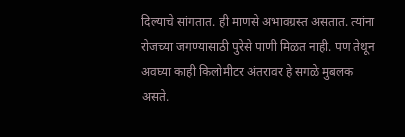दिल्याचे सांगतात. ही माणसे अभावग्रस्त असतात. त्यांना रोजच्या जगण्यासाठी पुरेसे पाणी मिळत नाही. पण तेथून अवघ्या काही किलोमीटर अंतरावर हे सगळे मुबलक असते.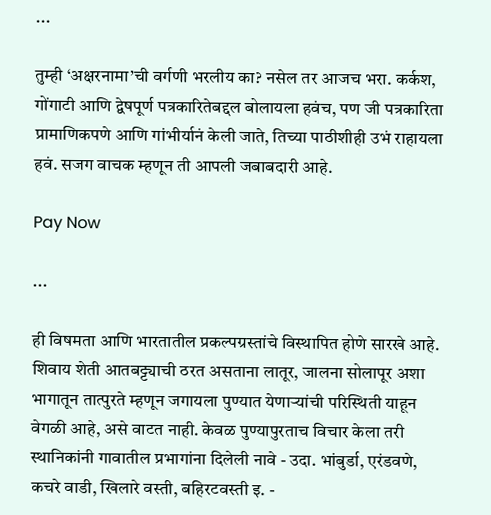...

तुम्ही ‘अक्षरनामा’ची वर्गणी भरलीय का? नसेल तर आजच भरा. कर्कश, गोंगाटी आणि द्वेषपूर्ण पत्रकारितेबद्दल बोलायला हवंच, पण जी पत्रकारिता प्रामाणिकपणे आणि गांभीर्यानं केली जाते, तिच्या पाठीशीही उभं राहायला हवं. सजग वाचक म्हणून ती आपली जबाबदारी आहे.

Pay Now

...

ही विषमता आणि भारतातील प्रकल्पग्रस्तांचे विस्थापित होणे सारखे आहे. शिवाय शेती आतबट्ट्याची ठरत असताना लातूर, जालना सोलापूर अशा भागातून तात्पुरते म्हणून जगायला पुण्यात येणाऱ्यांची परिस्थिती याहून वेगळी आहे, असे वाटत नाही. केवळ पुण्यापुरताच विचार केला तरी स्थानिकांनी गावातील प्रभागांना दिलेली नावे - उदा. भांबुर्डा, एरंडवणे, कचरे वाडी, खिलारे वस्ती, बहिरटवस्ती इ. -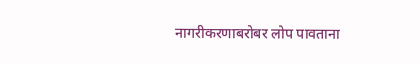नागरीकरणाबरोबर लोप पावताना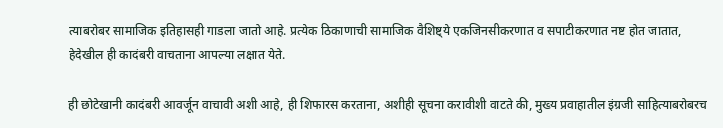त्याबरोबर सामाजिक इतिहासही गाडला जातो आहे. प्रत्येक ठिकाणाची सामाजिक वैशिष्ट्ये एकजिनसीकरणात व सपाटीकरणात नष्ट होत जातात, हेदेखील ही कादंबरी वाचताना आपल्या लक्षात येते.

ही छोटेखानी कादंबरी आवर्जून वाचावी अशी आहे, ही शिफारस करताना, अशीही सूचना करावीशी वाटते की, मुख्य प्रवाहातील इंग्रजी साहित्याबरोबरच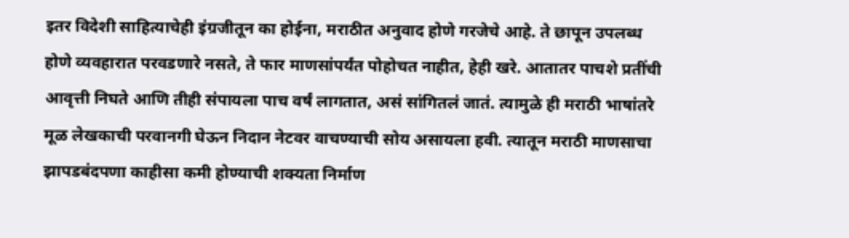इतर विदेशी साहित्याचेही इंग्रजीतून का होईना, मराठीत अनुवाद होणे गरजेचे आहे. ते छापून उपलब्ध होणे व्यवहारात परवडणारे नसते, ते फार माणसांपर्यंत पोहोचत नाहीत, हेही खरे. आतातर पाचशे प्रतींची आवृत्ती निघते आणि तीही संपायला पाच वर्षं लागतात, असं सांगितलं जातं. त्यामुळे ही मराठी भाषांतरे मूळ लेखकाची परवानगी घेऊन निदान नेटवर वाचण्याची सोय असायला हवी. त्यातून मराठी माणसाचा झापडबंदपणा काहीसा कमी होण्याची शक्यता निर्माण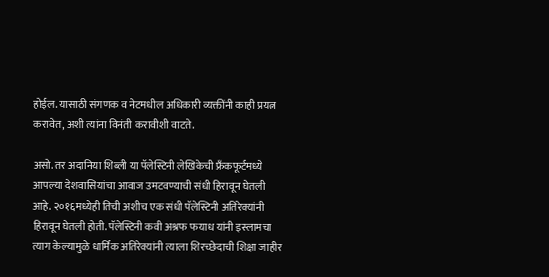होईल. यासाठी संगणक व नेटमधील अधिकारी व्यक्तींनी काही प्रयत्न करावेत, अशी त्यांना विनंती करावीशी वाटते.

असो. तर अदानिया शिब्ली या पॅलेस्टिनी लेखिकेची फ्रँकफूर्टमध्ये आपल्या देशवासियांचा आवाज उमटवण्याची संधी हिरावून घेतली आहे. २०१६मध्येही तिची अशीच एक संधी पॅलेस्टिनी अतिरेक्यांनी हिरावून घेतली होती. पॅलेस्टिनी कवी अश्रफ फयाध यांनी इस्लामचा त्याग केल्यामुळे धार्मिक अतिरेक्यांनी त्याला शिरच्छेदाची शिक्षा जाहीर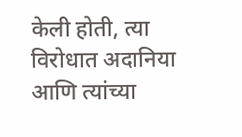केली होती, त्या विरोधात अदानिया आणि त्यांच्या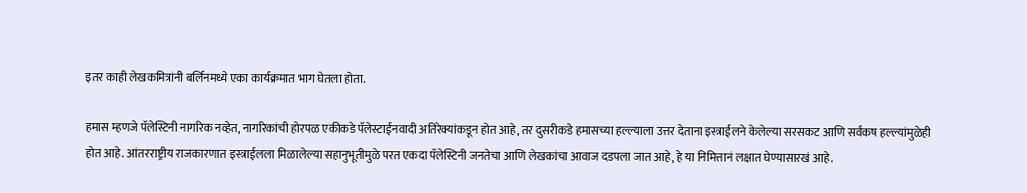इतर काही लेखकमित्रांनी बर्लिनमध्ये एका कार्यक्रमात भाग घेतला होता.

हमास म्हणजे पॅलेस्टिनी नागरिक नव्हेत, नागरिकांची होरपळ एकीकडे पॅलेस्टाईनवादी अतिरेक्यांकडून होत आहे, तर दुसरीकडे हमासच्या हल्ल्याला उत्तर देताना इस्त्राईलने केलेल्या सरसकट आणि सर्वंकष हल्ल्यांमुळेही होत आहे. आंतरराष्ट्रीय राजकारणात इस्त्राईलला मिळालेल्या सहानुभूतीमुळे परत एकदा पॅलेस्टिनी जनतेचा आणि लेखकांचा आवाज दडपला जात आहे, हे या निमित्तानं लक्षात घेण्यासारखं आहे.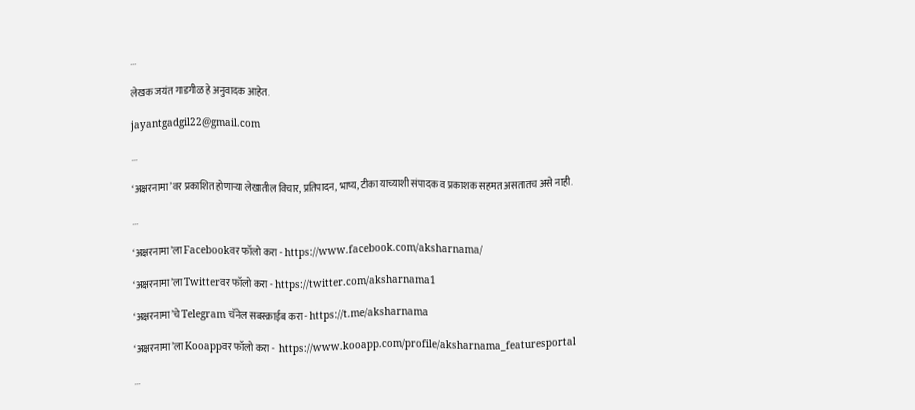...

लेखक जयंत गाडगीळ हे अनुवादक आहेत.

jayantgadgil22@gmail.com

...

‘अक्षरनामा’वर प्रकाशित होणाऱ्या लेखातील विचार, प्रतिपादन, भाष्य, टीका याच्याशी संपादक व प्रकाशक सहमत असतातच असे नाही.

...

‘अक्षरनामा’ला Facebookवर फॉलो करा - https://www.facebook.com/aksharnama/

‘अक्षरनामा’ला Twitterवर फॉलो करा - https://twitter.com/aksharnama1

‘अक्षरनामा’चे Telegram चॅनेल सबस्क्राईब करा - https://t.me/aksharnama

‘अक्षरनामा’ला Kooappवर फॉलो करा -  https://www.kooapp.com/profile/aksharnama_featuresportal

...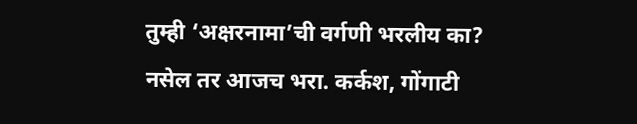तुम्ही ‘अक्षरनामा’ची वर्गणी भरलीय का? नसेल तर आजच भरा. कर्कश, गोंगाटी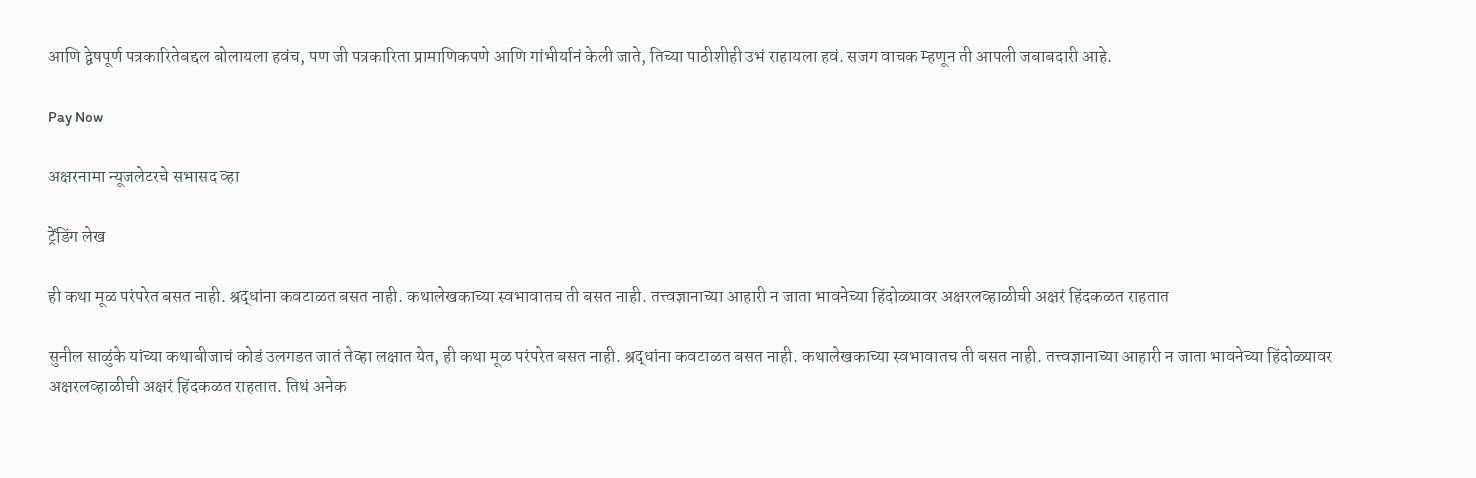आणि द्वेषपूर्ण पत्रकारितेबद्दल बोलायला हवंच, पण जी पत्रकारिता प्रामाणिकपणे आणि गांभीर्यानं केली जाते, तिच्या पाठीशीही उभं राहायला हवं. सजग वाचक म्हणून ती आपली जबाबदारी आहे.

Pay Now

अक्षरनामा न्यूजलेटरचे सभासद व्हा

ट्रेंडिंग लेख

ही कथा मूळ परंपरेत बसत नाही. श्रद्धांना कवटाळत बसत नाही. कथालेखकाच्या स्वभावातच ती बसत नाही. तत्त्वज्ञानाच्या आहारी न जाता भावनेच्या हिंदोळ्यावर अक्षरलव्हाळीची अक्षरं हिंदकळत राहतात

सुनील साळुंके यांच्या कथाबीजाचं कोडं उलगडत जातं तेव्हा लक्षात येत, ही कथा मूळ परंपरेत बसत नाही. श्रद्धांना कवटाळत बसत नाही. कथालेखकाच्या स्वभावातच ती बसत नाही. तत्त्वज्ञानाच्या आहारी न जाता भावनेच्या हिंदोळ्यावर अक्षरलव्हाळीची अक्षरं हिंदकळत राहतात. तिथं अनेक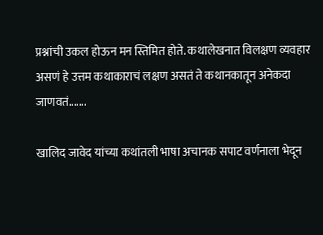प्रश्नांची उकल होऊन मन स्तिमित होते. कथालेखनात विलक्षण व्यवहार असणं हे उत्तम कथाकाराचं लक्षण असतं ते कथानकातून अनेकदा जाणवतं.......

खालिद जावेद यांच्या कथांतली भाषा अचानक सपाट वर्णनाला भेदून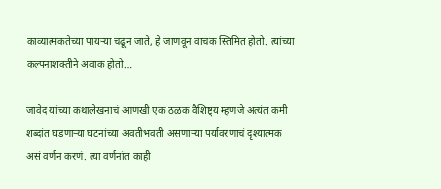काव्यात्मकतेच्या पायऱ्या चढून जाते, हे जाणवून वाचक स्तिमित होतो. त्यांच्या कल्पनाशक्तीने अवाक होतो…

जावेद यांच्या कथालेखनाचं आणखी एक ठळक वैशिष्ट्य म्हणजे अत्यंत कमी शब्दांत घडणाऱ्या घटनांच्या अवतीभवती असणाऱ्या पर्यावरणाचं दृश्यात्मक असं वर्णन करणं. त्या वर्णनांत काही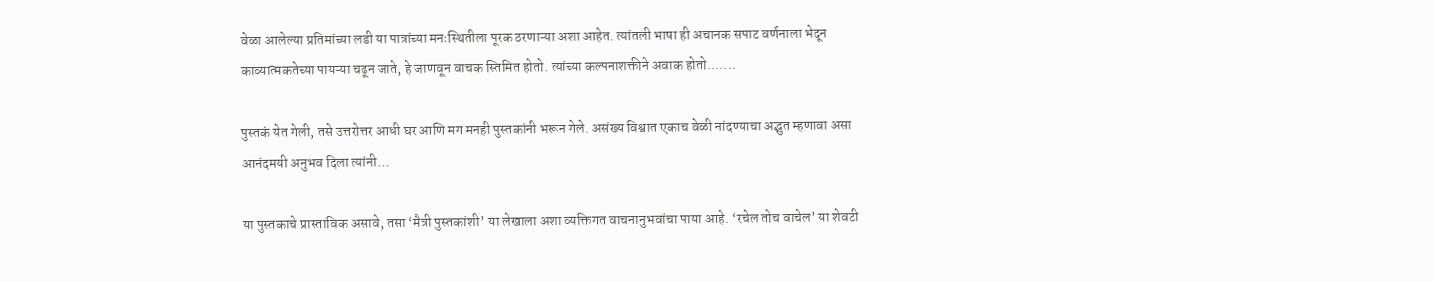वेळा आलेल्या प्रतिमांच्या लडी या पात्रांच्या मनःस्थितीला पूरक ठरणाऱ्या अशा आहेत. त्यांतली भाषा ही अचानक सपाट वर्णनाला भेदून काव्यात्मकतेच्या पायऱ्या चढून जाते, हे जाणवून वाचक स्तिमित होतो. त्यांच्या कल्पनाशक्तीने अवाक होतो.......

पुस्तकं येत गेली, तसे उत्तरोत्तर आधी घर आणि मग मनही पुस्तकांनी भरून गेले. असंख्य विश्वात एकाच वेळी नांदण्याचा अद्भुत म्हणावा असा आनंदमयी अनुभव दिला त्यांनी…

या पुस्तकाचे प्रास्ताविक असावे, तसा ‘मैत्री पुस्तकांशी’ या लेखाला अशा व्यक्तिगत वाचनानुभवांचा पाया आहे. ‘रचेल तोच वाचेल’ या शेवटी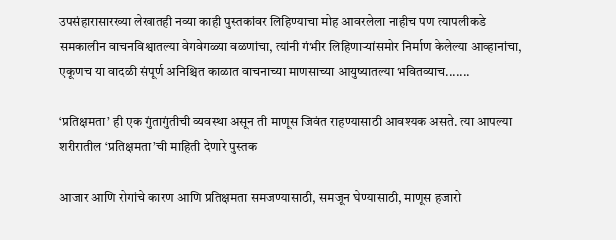उपसंहारासारख्या लेखातही नव्या काही पुस्तकांवर लिहिण्याचा मोह आवरलेला नाहीच पण त्यापलीकडे समकालीन वाचनविश्वातल्या वेगवेगळ्या वळणांचा, त्यांनी गंभीर लिहिणाऱ्यांसमोर निर्माण केलेल्या आव्हानांचा, एकूणच या वादळी संपूर्ण अनिश्चित काळात वाचनाच्या माणसाच्या आयुष्यातल्या भवितव्याच.......

‘प्रतिक्षमता’ ही एक गुंतागुंतीची व्यवस्था असून ती माणूस जिवंत राहण्यासाठी आवश्यक असते. त्या आपल्या शरीरातील ‘प्रतिक्षमता’ची माहिती देणारे पुस्तक

आजार आणि रोगांचे कारण आणि प्रतिक्षमता समजण्यासाठी, समजून घेण्यासाठी, माणूस हजारो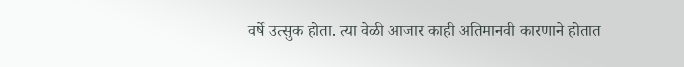वर्षे उत्सुक होता. त्या वेळी आजार काही अतिमानवी कारणाने होतात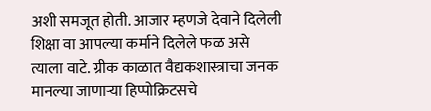अशी समजूत होती. आजार म्हणजे देवाने दिलेली शिक्षा वा आपल्या कर्माने दिलेले फळ असे त्याला वाटे. ग्रीक काळात वैद्यकशास्त्राचा जनक मानल्या जाणाऱ्या हिप्पोक्रिटसचे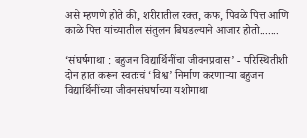असे म्हणणे होते की, शरीरातील रक्त, कफ, पिवळे पित्त आणि काळे पित्त यांच्यातील संतुलन बिघडल्याने आजार होतो.......

‘संघर्षगाथा : बहुजन विद्यार्थिनींचा जीवनप्रवास’ - परिस्थितीशी दोन हात करून स्वतःचं ‘विश्व’ निर्माण करणाऱ्या बहुजन विद्यार्थिनींच्या जीवनसंघर्षाच्या यशोगाथा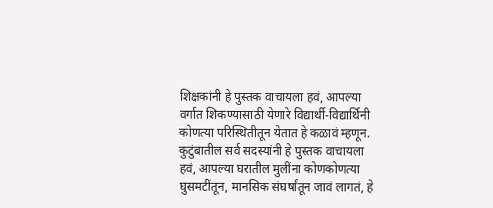शिक्षकांनी हे पुस्तक वाचायला हवं, आपल्या वर्गात शिकण्यासाठी येणारे विद्यार्थी-विद्यार्थिनी कोणत्या परिस्थितीतून येतात हे कळावं म्हणून. कुटुंबातील सर्व सदस्यांनी हे पुस्तक वाचायला हवं, आपल्या घरातील मुलींना कोणकोणत्या घुसमटींतून, मानसिक संघर्षांतून जावं लागतं, हे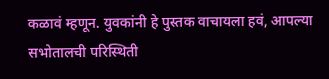कळावं म्हणून. युवकांनी हे पुस्तक वाचायला हवं, आपल्या सभोतालची परिस्थिती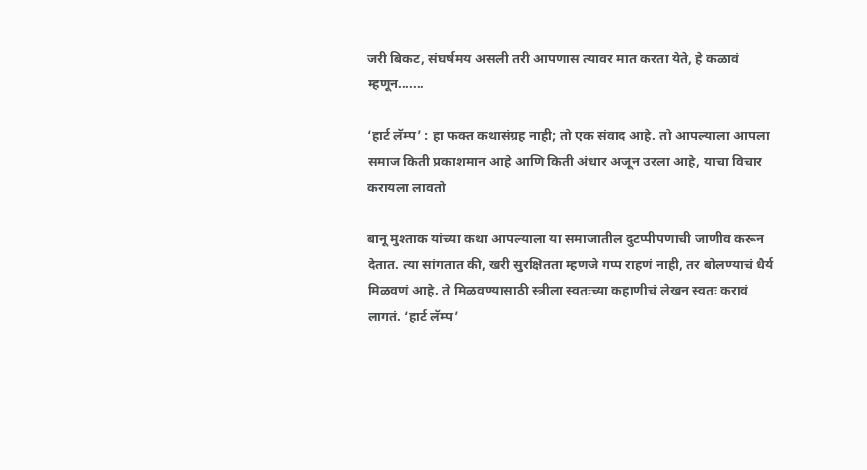जरी बिकट, संघर्षमय असली तरी आपणास त्यावर मात करता येते, हे कळावं म्हणून.......

‘हार्ट लॅम्प’ : हा फक्त कथासंग्रह नाही; तो एक संवाद आहे. तो आपल्याला आपला समाज किती प्रकाशमान आहे आणि किती अंधार अजून उरला आहे, याचा विचार करायला लावतो

बानू मुश्ताक यांच्या कथा आपल्याला या समाजातील दुटप्पीपणाची जाणीव करून देतात. त्या सांगतात की, खरी सुरक्षितता म्हणजे गप्प राहणं नाही, तर बोलण्याचं धैर्य मिळवणं आहे. ते मिळवण्यासाठी स्त्रीला स्वतःच्या कहाणीचं लेखन स्वतः करावं लागतं. ‘हार्ट लॅम्प’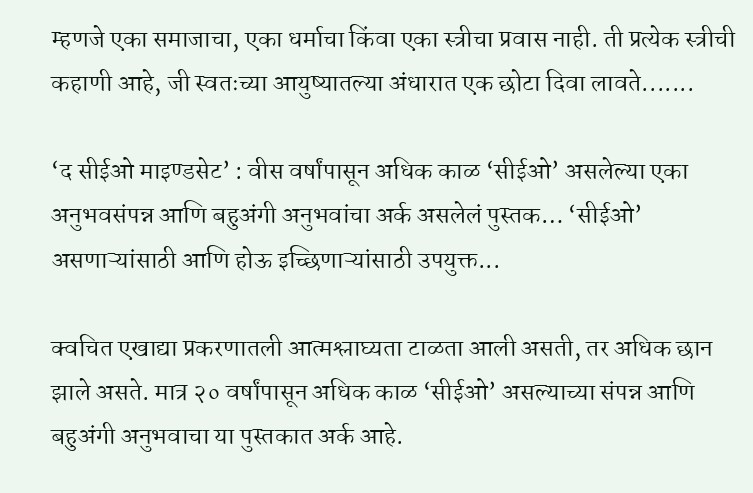म्हणजे एका समाजाचा, एका धर्माचा किंवा एका स्त्रीचा प्रवास नाही. ती प्रत्येक स्त्रीची कहाणी आहे, जी स्वतःच्या आयुष्यातल्या अंधारात एक छोटा दिवा लावते.......

‘द सीईओ माइण्डसेट’ : वीस वर्षांपासून अधिक काळ ‘सीईओ’ असलेल्या एका अनुभवसंपन्न आणि बहुअंगी अनुभवांचा अर्क असलेलं पुस्तक… ‘सीईओ’ असणाऱ्यांसाठी आणि होऊ इच्छिणाऱ्यांसाठी उपयुक्त...

क्वचित एखाद्या प्रकरणातली आत्मश्लाघ्यता टाळता आली असती, तर अधिक छान झाले असते. मात्र २० वर्षांपासून अधिक काळ ‘सीईओ’ असल्याच्या संपन्न आणि बहुअंगी अनुभवाचा या पुस्तकात अर्क आहे.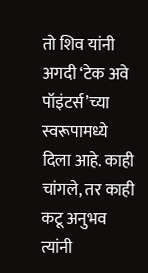तो शिव यांनी अगदी ‘टेक अवे पॉइंटर्स’च्या स्वरूपामध्ये दिला आहे. काही चांगले, तर काही कटू अनुभव त्यांनी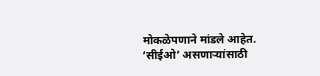मोकळेपणाने मांडले आहेत. ‘सीईओ’ असणाऱ्यांसाठी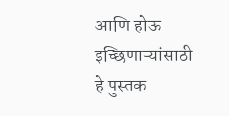आणि होऊ इच्छिणाऱ्यांसाठी हे पुस्तक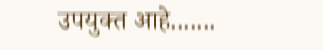उपयुक्त आहे.......